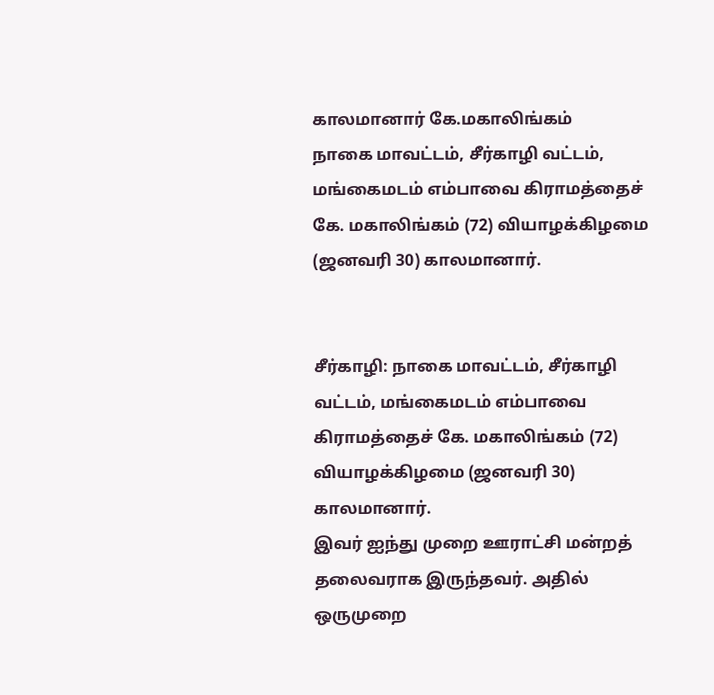காலமானார் கே.மகாலிங்கம்
நாகை மாவட்டம், சீர்காழி வட்டம், மங்கைமடம் எம்பாவை கிராமத்தைச் கே. மகாலிங்கம் (72) வியாழக்கிழமை (ஜனவரி 30) காலமானார்.


சீர்காழி: நாகை மாவட்டம், சீர்காழி வட்டம், மங்கைமடம் எம்பாவை கிராமத்தைச் கே. மகாலிங்கம் (72) வியாழக்கிழமை (ஜனவரி 30) காலமானார்.
இவர் ஐந்து முறை ஊராட்சி மன்றத் தலைவராக இருந்தவர். அதில் ஒருமுறை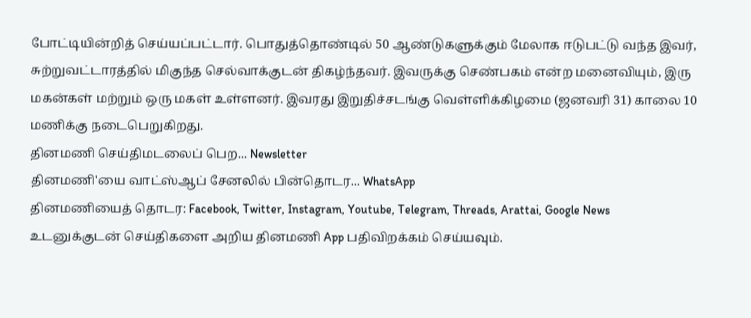போட்டியின்றித் செய்யப்பட்டார். பொதுத்தொண்டில் 50 ஆண்டுகளுக்கும் மேலாக ஈடுபட்டு வந்த இவர், சுற்றுவட்டாரத்தில் மிகுந்த செல்வாக்குடன் திகழ்ந்தவர். இவருக்கு செண்பகம் என்ற மனைவியும், இரு மகன்கள் மற்றும் ஒரு மகள் உள்ளனர். இவரது இறுதிச்சடங்கு வெள்ளிக்கிழமை (ஜனவரி 31) காலை 10 மணிக்கு நடைபெறுகிறது.
தினமணி செய்திமடலைப் பெற... Newsletter
தினமணி'யை வாட்ஸ்ஆப் சேனலில் பின்தொடர... WhatsApp
தினமணியைத் தொடர: Facebook, Twitter, Instagram, Youtube, Telegram, Threads, Arattai, Google News
உடனுக்குடன் செய்திகளை அறிய தினமணி App பதிவிறக்கம் செய்யவும்.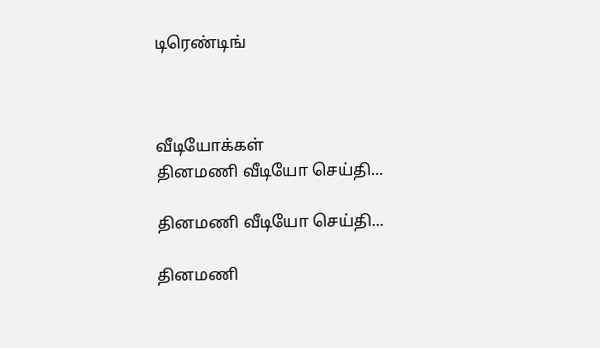டிரெண்டிங்



வீடியோக்கள்
தினமணி வீடியோ செய்தி...

தினமணி வீடியோ செய்தி...

தினமணி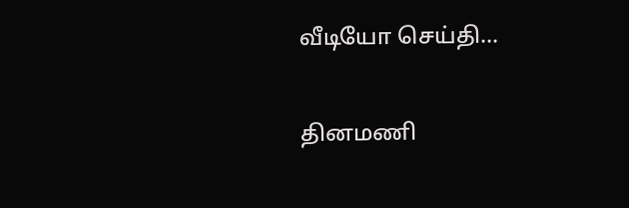வீடியோ செய்தி...

தினமணி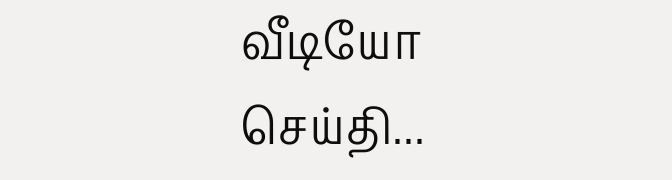வீடியோ செய்தி...